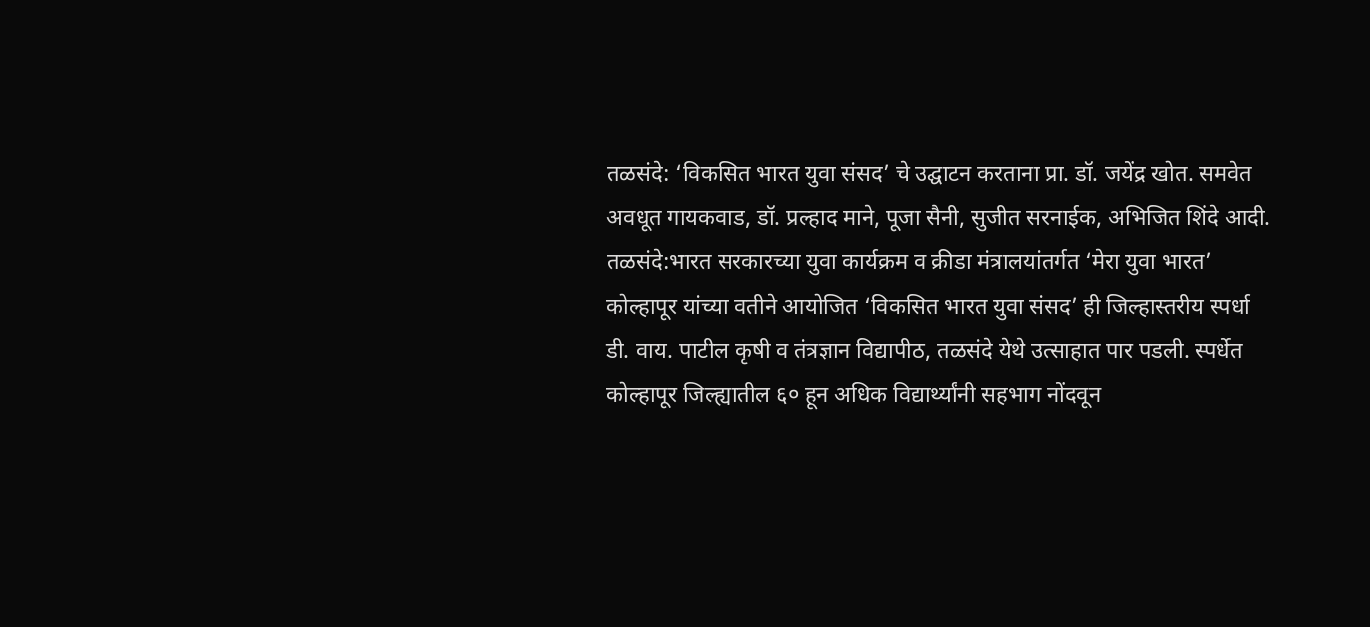तळसंदे: ‘विकसित भारत युवा संसद’ चे उद्घाटन करताना प्रा. डॉ. जयेंद्र खोत. समवेत अवधूत गायकवाड, डॉ. प्रल्हाद माने, पूजा सैनी, सुजीत सरनाईक, अभिजित शिंदे आदी.
तळसंदे:भारत सरकारच्या युवा कार्यक्रम व क्रीडा मंत्रालयांतर्गत ‘मेरा युवा भारत’ कोल्हापूर यांच्या वतीने आयोजित ‘विकसित भारत युवा संसद’ ही जिल्हास्तरीय स्पर्धा डी. वाय. पाटील कृषी व तंत्रज्ञान विद्यापीठ, तळसंदे येथे उत्साहात पार पडली. स्पर्धेत कोल्हापूर जिल्ह्यातील ६० हून अधिक विद्यार्थ्यांनी सहभाग नोंदवून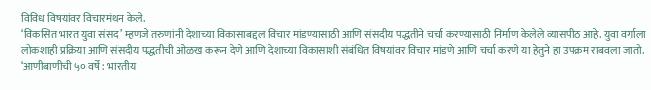विविध विषयांवर विचारमंथन केले.
‘विकसित भारत युवा संसद’ म्हणजे तरुणांनी देशाच्या विकासाबद्दल विचार मांडण्यासाठी आणि संसदीय पद्धतीने चर्चा करण्यासाठी निर्माण केलेले व्यासपीठ आहे. युवा वर्गाला लोकशाही प्रक्रिया आणि संसदीय पद्धतीची ओळख करून देणे आणि देशाच्या विकासाशी संबंधित विषयांवर विचार मांडणे आणि चर्चा करणे या हेतुने हा उपक्रम राबवला जातो. ‘आणीबाणीची ५० वर्षे : भारतीय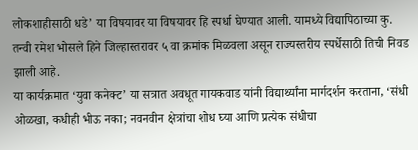लोकशाहीसाठी धडे’ या विषयावर या विषयावर हि स्पर्धा घेण्यात आली. यामध्ये विद्यापिठाच्या कु. तन्वी रमेश भोसले हिने जिल्हास्तरावर ५ वा क्रमांक मिळवला असून राज्यस्तरीय स्पर्धेसाठी तिची निवड झाली आहे.
या कार्यक्रमात ‘युवा कनेक्ट’ या सत्रात अवधूत गायकवाड यांनी विद्यार्थ्यांना मार्गदर्शन करताना, ‘संधी ओळखा, कधीही भीऊ नका; नवनवीन क्षेत्रांचा शोध घ्या आणि प्रत्येक संधीचा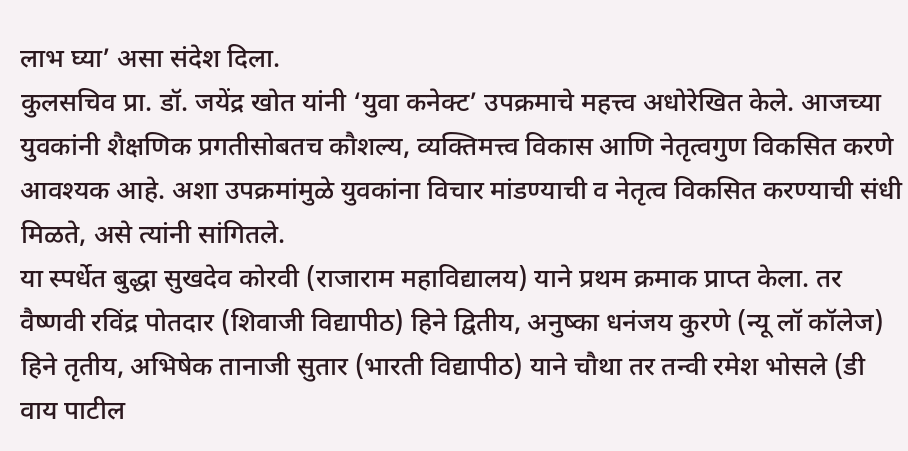लाभ घ्या’ असा संदेश दिला.
कुलसचिव प्रा. डॉ. जयेंद्र खोत यांनी ‘युवा कनेक्ट’ उपक्रमाचे महत्त्व अधोरेखित केले. आजच्या युवकांनी शैक्षणिक प्रगतीसोबतच कौशल्य, व्यक्तिमत्त्व विकास आणि नेतृत्वगुण विकसित करणे आवश्यक आहे. अशा उपक्रमांमुळे युवकांना विचार मांडण्याची व नेतृत्व विकसित करण्याची संधी मिळते, असे त्यांनी सांगितले.
या स्पर्धेत बुद्धा सुखदेव कोरवी (राजाराम महाविद्यालय) याने प्रथम क्रमाक प्राप्त केला. तर वैष्णवी रविंद्र पोतदार (शिवाजी विद्यापीठ) हिने द्वितीय, अनुष्का धनंजय कुरणे (न्यू लॉ कॉलेज) हिने तृतीय, अभिषेक तानाजी सुतार (भारती विद्यापीठ) याने चौथा तर तन्वी रमेश भोसले (डी वाय पाटील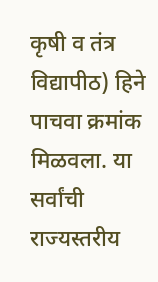कृषी व तंत्र विद्यापीठ) हिने पाचवा क्रमांक मिळवला. या सर्वांची राज्यस्तरीय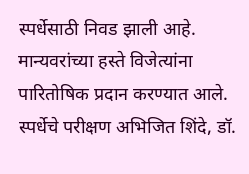स्पर्धेसाठी निवड झाली आहे. मान्यवरांच्या हस्ते विजेत्यांना पारितोषिक प्रदान करण्यात आले. स्पर्धेचे परीक्षण अभिजित शिंदे, डॉ.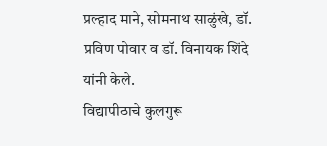प्रल्हाद माने, सोमनाथ साळुंखे, डॉ. प्रविण पोवार व डॉ. विनायक शिंदे यांनी केले.
विद्यापीठाचे कुलगुरू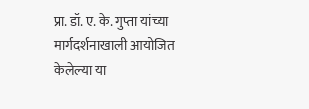प्रा. डॉ. ए. के. गुप्ता यांच्या मार्गदर्शनाखाली आयोजित केलेल्या या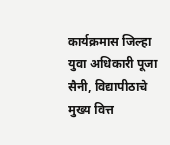कार्यक्रमास जिल्हा युवा अधिकारी पूजा सैनी, विद्यापीठाचे मुख्य वित्त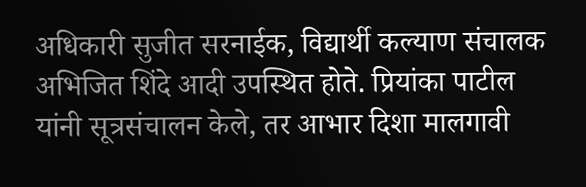अधिकारी सुजीत सरनाईक, विद्यार्थी कल्याण संचालक अभिजित शिंदे आदी उपस्थित होते. प्रियांका पाटील यांनी सूत्रसंचालन केले, तर आभार दिशा मालगावी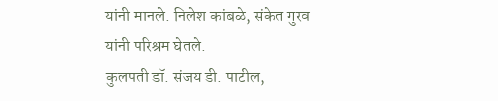यांनी मानले. निलेश कांबळे, संकेत गुरव यांनी परिश्रम घेतले.
कुलपती डॉ. संजय डी. पाटील,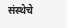संस्थेचे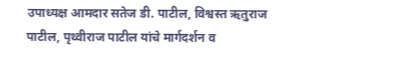उपाध्यक्ष आमदार सतेज डी. पाटील, विश्वस्त ऋतुराज पाटील, पृथ्वीराज पाटील यांचे मार्गदर्शन व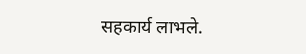सहकार्य लाभले.